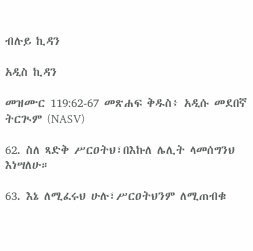ብሉይ ኪዳን

አዲስ ኪዳን

መዝሙር 119:62-67 መጽሐፍ ቅዱስ፥ አዲሱ መደበኛ ትርጒም (NASV)

62. ስለ ጻድቅ ሥርዐትህ፣በእኩለ ሌሊት ላመሰግንህ እነሣለሁ።

63. እኔ ለሚፈሩህ ሁሉ፣ሥርዐትህንም ለሚጠብቁ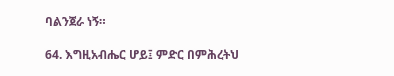ባልንጀራ ነኝ።

64. እግዚአብሔር ሆይ፤ ምድር በምሕረትህ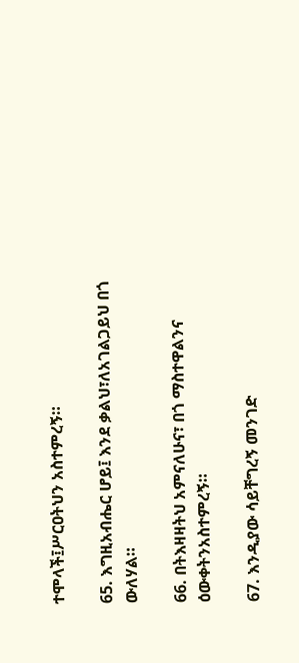ተሞላች፤ሥርዐትህን አስተምረኝ።

65. እግዚአብሔር ሆይ፤ እንደ ቃልህ፣ለአገልጋይህ በጎ ውለሃል።

66. በትእዛዛትህ አምናለሁና፣ በጎ ማስተዋልንና ዕውቀትንአስተምረኝ።

67. እንዲያው ሳይቸግረኝ መንገድ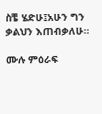ስቼ ሄድሁ፤አሁን ግን ቃልህን እጠብቃለሁ።

ሙሉ ምዕራፍ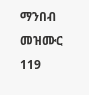ማንበብ መዝሙር 119